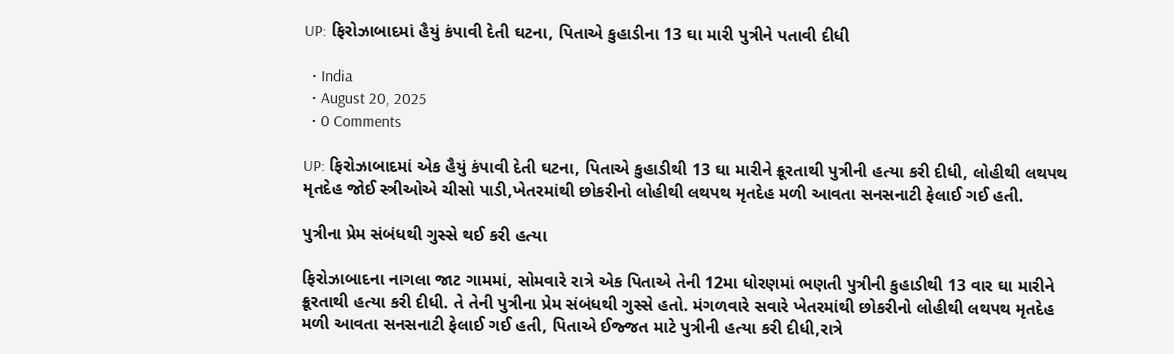UP: ફિરોઝાબાદમાં હૈયું કંપાવી દેતી ઘટના, પિતાએ કુહાડીના 13 ઘા મારી પુત્રીને પતાવી દીધી

  • India
  • August 20, 2025
  • 0 Comments

UP: ફિરોઝાબાદમાં એક હૈયું કંપાવી દેતી ઘટના, પિતાએ કુહાડીથી 13 ઘા મારીને ક્રૂરતાથી પુત્રીની હત્યા કરી દીધી, લોહીથી લથપથ મૃતદેહ જોઈ સ્ત્રીઓએ ચીસો પાડી,ખેતરમાંથી છોકરીનો લોહીથી લથપથ મૃતદેહ મળી આવતા સનસનાટી ફેલાઈ ગઈ હતી.

પુત્રીના પ્રેમ સંબંધથી ગુસ્સે થઈ કરી હત્યા

ફિરોઝાબાદના નાગલા જાટ ગામમાં, સોમવારે રાત્રે એક પિતાએ તેની 12મા ધોરણમાં ભણતી પુત્રીની કુહાડીથી 13 વાર ઘા મારીને ક્રૂરતાથી હત્યા કરી દીધી. તે તેની પુત્રીના પ્રેમ સંબંધથી ગુસ્સે હતો. મંગળવારે સવારે ખેતરમાંથી છોકરીનો લોહીથી લથપથ મૃતદેહ મળી આવતા સનસનાટી ફેલાઈ ગઈ હતી, પિતાએ ઈજ્જત માટે પુત્રીની હત્યા કરી દીધી,રાત્રે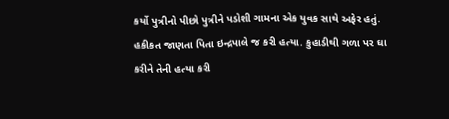કર્યો પુત્રીનો પીછો પુત્રીને પડોશી ગામના એક યુવક સાથે અફેર હતું. હકીકત જાણતા પિતા ઇન્દ્રપાલે જ કરી હત્યા. કુહાડીથી ગળા પર ઘા કરીને તેની હત્યા કરી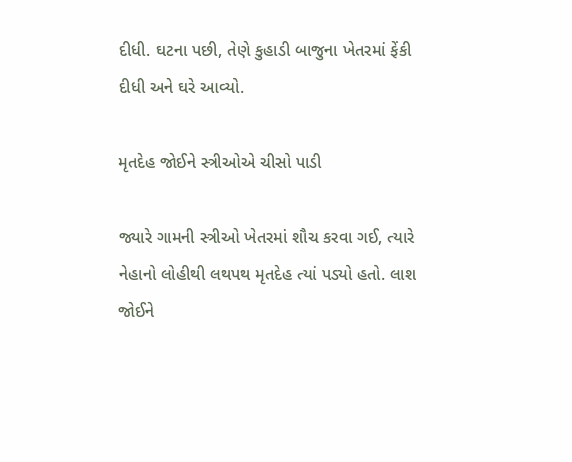દીધી. ઘટના પછી, તેણે કુહાડી બાજુના ખેતરમાં ફેંકી દીધી અને ઘરે આવ્યો.

મૃતદેહ જોઈને સ્ત્રીઓએ ચીસો પાડી

જ્યારે ગામની સ્ત્રીઓ ખેતરમાં શૌચ કરવા ગઈ, ત્યારે નેહાનો લોહીથી લથપથ મૃતદેહ ત્યાં પડ્યો હતો. લાશ જોઈને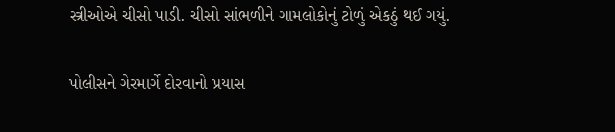સ્ત્રીઓએ ચીસો પાડી. ચીસો સાંભળીને ગામલોકોનું ટોળું એકઠું થઈ ગયું.

પોલીસને ગેરમાર્ગે દોરવાનો પ્રયાસ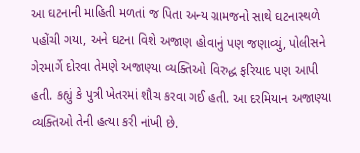આ ઘટનાની માહિતી મળતાં જ પિતા અન્ય ગ્રામજનો સાથે ઘટનાસ્થળે પહોંચી ગયા, અને ઘટના વિશે અજાણ હોવાનું પણ જણાવ્યું, પોલીસને ગેરમાર્ગે દોરવા તેમણે અજાણ્યા વ્યક્તિઓ વિરુદ્ધ ફરિયાદ પણ આપી હતી. કહ્યું કે પુત્રી ખેતરમાં શૌચ કરવા ગઈ હતી. આ દરમિયાન અજાણ્યા વ્યક્તિઓ તેની હત્યા કરી નાંખી છે.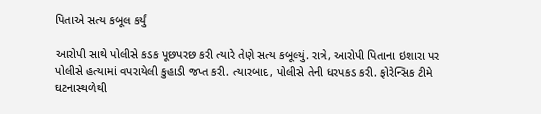પિતાએ સત્ય કબૂલ કર્યું

આરોપી સાથે પોલીસે કડક પૂછપરછ કરી ત્યારે તેણે સત્ય કબૂલ્યું. રાત્રે, આરોપી પિતાના ઇશારા પર પોલીસે હત્યામાં વપરાયેલી કુહાડી જપ્ત કરી. ત્યારબાદ, પોલીસે તેની ધરપકડ કરી. ફોરેન્સિક ટીમે ઘટનાસ્થળેથી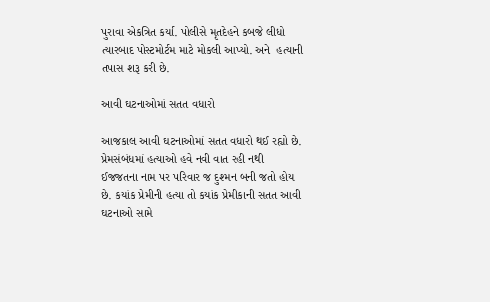પુરાવા એકત્રિત કર્યા. પોલીસે મૃતદેહને કબજે લીધો ત્યારબાદ પોસ્ટમોર્ટમ માટે મોકલી આપ્યો. અને  હત્યાની તપાસ શરૂ કરી છે.

આવી ઘટનાઓમાં સતત વધારો

આજકાલ આવી ઘટનાઓમાં સતત વધારો થઈ રહ્યો છે. પ્રેમસંબંધમાં હત્યાઓ હવે નવી વાત રહી નથી ઈજજતના નામ પર પરિવાર જ દુશ્મન બની જતો હોય છે. કયાંક પ્રેમીની હત્યા તો કયાંક પ્રેમીકાની સતત આવી ઘટનાઓ સામે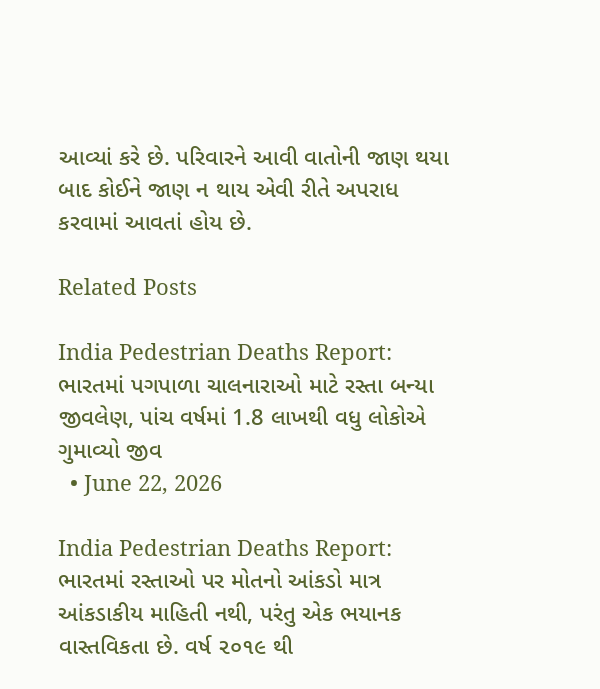આવ્યાં કરે છે. પરિવારને આવી વાતોની જાણ થયા બાદ કોઈને જાણ ન થાય એવી રીતે અપરાધ કરવામાં આવતાં હોય છે.

Related Posts

India Pedestrian Deaths Report: ભારતમાં પગપાળા ચાલનારાઓ માટે રસ્તા બન્યા જીવલેણ, પાંચ વર્ષમાં 1.8 લાખથી વધુ લોકોએ ગુમાવ્યો જીવ
  • June 22, 2026

India Pedestrian Deaths Report: ભારતમાં રસ્તાઓ પર મોતનો આંકડો માત્ર આંકડાકીય માહિતી નથી, પરંતુ એક ભયાનક વાસ્તવિકતા છે. વર્ષ ૨૦૧૯ થી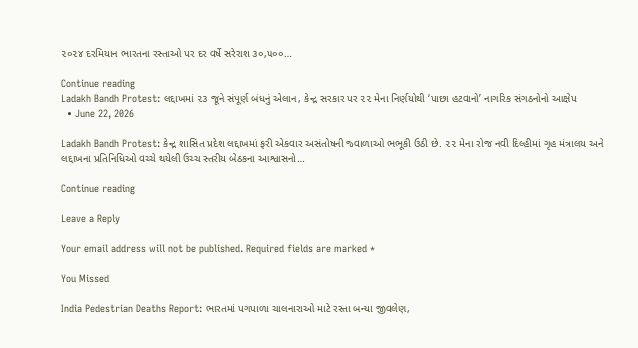૨૦૨૪ દરમિયાન ભારતના રસ્તાઓ પર દર વર્ષે સરેરાશ ૩૦,૫૦૦…

Continue reading
Ladakh Bandh Protest: લદ્દાખમાં ૨૩ જૂને સંપૂર્ણ બંધનું એલાન, કેન્દ્ર સરકાર પર ૨૨ મેના નિર્ણયોથી ‘પાછા હટવાનો’ નાગરિક સંગઠનોનો આક્ષેપ
  • June 22, 2026

Ladakh Bandh Protest: કેન્દ્ર શાસિત પ્રદેશ લદ્દાખમાં ફરી એકવાર અસંતોષની જ્વાળાઓ ભભૂકી ઉઠી છે. ૨૨ મેના રોજ નવી દિલ્હીમાં ગૃહ મંત્રાલય અને લદ્દાખના પ્રતિનિધિઓ વચ્ચે થયેલી ઉચ્ચ સ્તરીય બેઠકના આશ્વાસનો…

Continue reading

Leave a Reply

Your email address will not be published. Required fields are marked *

You Missed

India Pedestrian Deaths Report: ભારતમાં પગપાળા ચાલનારાઓ માટે રસ્તા બન્યા જીવલેણ,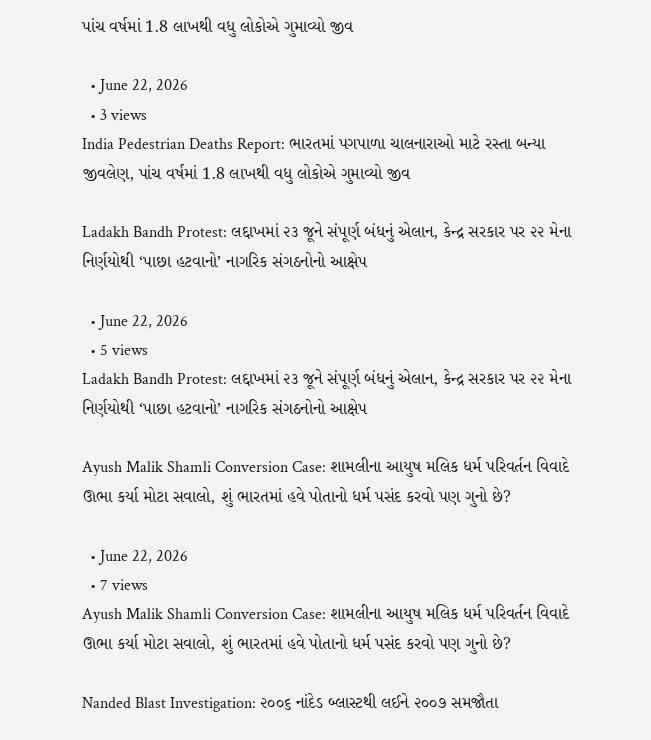પાંચ વર્ષમાં 1.8 લાખથી વધુ લોકોએ ગુમાવ્યો જીવ

  • June 22, 2026
  • 3 views
India Pedestrian Deaths Report: ભારતમાં પગપાળા ચાલનારાઓ માટે રસ્તા બન્યા જીવલેણ, પાંચ વર્ષમાં 1.8 લાખથી વધુ લોકોએ ગુમાવ્યો જીવ

Ladakh Bandh Protest: લદ્દાખમાં ૨૩ જૂને સંપૂર્ણ બંધનું એલાન, કેન્દ્ર સરકાર પર ૨૨ મેના નિર્ણયોથી ‘પાછા હટવાનો’ નાગરિક સંગઠનોનો આક્ષેપ

  • June 22, 2026
  • 5 views
Ladakh Bandh Protest: લદ્દાખમાં ૨૩ જૂને સંપૂર્ણ બંધનું એલાન, કેન્દ્ર સરકાર પર ૨૨ મેના નિર્ણયોથી ‘પાછા હટવાનો’ નાગરિક સંગઠનોનો આક્ષેપ

Ayush Malik Shamli Conversion Case: શામલીના આયુષ મલિક ધર્મ પરિવર્તન વિવાદે ઊભા કર્યા મોટા સવાલો, શું ભારતમાં હવે પોતાનો ધર્મ પસંદ કરવો પણ ગુનો છે?

  • June 22, 2026
  • 7 views
Ayush Malik Shamli Conversion Case: શામલીના આયુષ મલિક ધર્મ પરિવર્તન વિવાદે ઊભા કર્યા મોટા સવાલો, શું ભારતમાં હવે પોતાનો ધર્મ પસંદ કરવો પણ ગુનો છે?

Nanded Blast Investigation: ૨૦૦૬ નાંદેડ બ્લાસ્ટથી લઈને ૨૦૦૭ સમજૌતા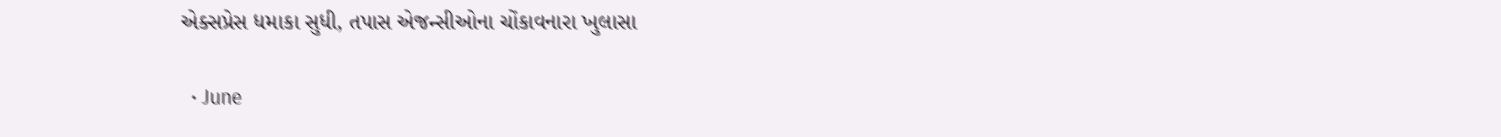એક્સપ્રેસ ધમાકા સુધી, તપાસ એજન્સીઓના ચોંકાવનારા ખુલાસા

  • June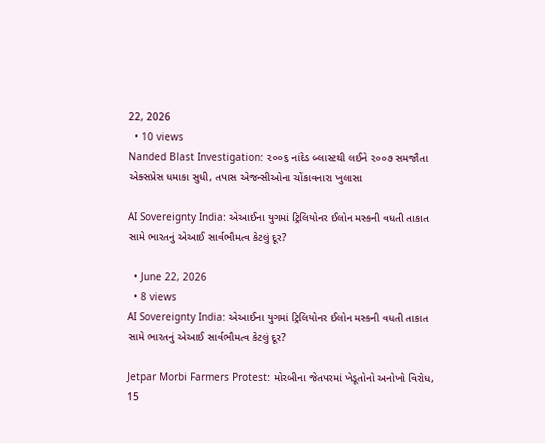22, 2026
  • 10 views
Nanded Blast Investigation: ૨૦૦૬ નાંદેડ બ્લાસ્ટથી લઈને ૨૦૦૭ સમજૌતા એક્સપ્રેસ ધમાકા સુધી, તપાસ એજન્સીઓના ચોંકાવનારા ખુલાસા

AI Sovereignty India: એઆઈના યુગમાં ટ્રિલિયોનર ઈલોન મસ્કની વધતી તાકાત સામે ભારતનું એઆઈ સાર્વભૌમત્વ કેટલું દૂર?

  • June 22, 2026
  • 8 views
AI Sovereignty India: એઆઈના યુગમાં ટ્રિલિયોનર ઈલોન મસ્કની વધતી તાકાત સામે ભારતનું એઆઈ સાર્વભૌમત્વ કેટલું દૂર?

Jetpar Morbi Farmers Protest: મોરબીના જેતપરમાં ખેડૂતોનો અનોખો વિરોધ, 15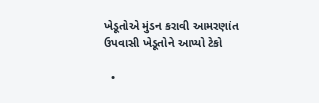ખેડૂતોએ મુંડન કરાવી આમરણાંત ઉપવાસી ખેડૂતોને આપ્યો ટેકો

  •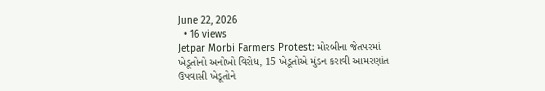June 22, 2026
  • 16 views
Jetpar Morbi Farmers Protest: મોરબીના જેતપરમાં ખેડૂતોનો અનોખો વિરોધ, 15 ખેડૂતોએ મુંડન કરાવી આમરણાંત ઉપવાસી ખેડૂતોને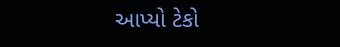આપ્યો ટેકો